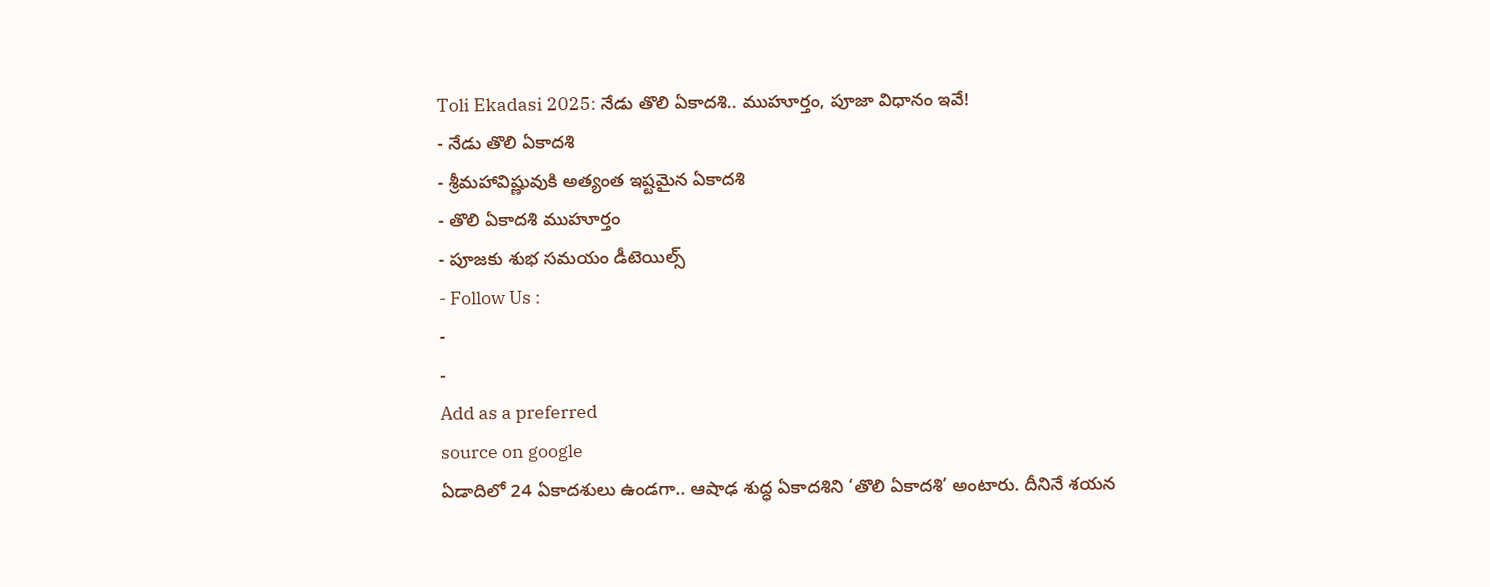Toli Ekadasi 2025: నేడు తొలి ఏకాదశి.. ముహూర్తం, పూజా విధానం ఇవే!
- నేడు తొలి ఏకాదశి
- శ్రీమహావిష్ణువుకి అత్యంత ఇష్టమైన ఏకాదశి
- తొలి ఏకాదశి ముహూర్తం
- పూజకు శుభ సమయం డీటెయిల్స్
- Follow Us :
-
-
Add as a preferred
source on google
ఏడాదిలో 24 ఏకాదశులు ఉండగా.. ఆషాఢ శుద్ధ ఏకాదశిని ‘తొలి ఏకాదశి’ అంటారు. దీనినే శయన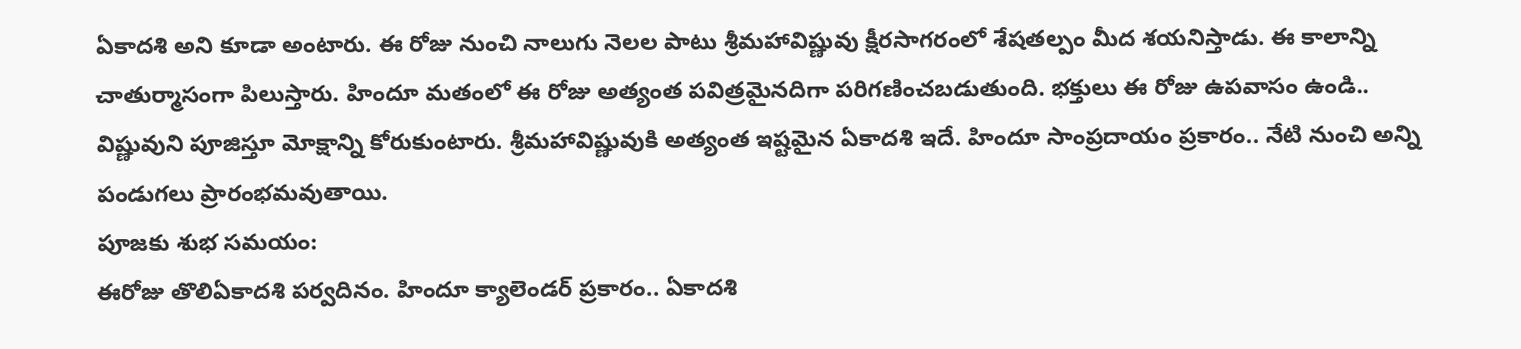ఏకాదశి అని కూడా అంటారు. ఈ రోజు నుంచి నాలుగు నెలల పాటు శ్రీమహావిష్ణువు క్షీరసాగరంలో శేషతల్పం మీద శయనిస్తాడు. ఈ కాలాన్ని చాతుర్మాసంగా పిలుస్తారు. హిందూ మతంలో ఈ రోజు అత్యంత పవిత్రమైనదిగా పరిగణించబడుతుంది. భక్తులు ఈ రోజు ఉపవాసం ఉండి.. విష్ణువుని పూజిస్తూ మోక్షాన్ని కోరుకుంటారు. శ్రీమహావిష్ణువుకి అత్యంత ఇష్టమైన ఏకాదశి ఇదే. హిందూ సాంప్రదాయం ప్రకారం.. నేటి నుంచి అన్ని పండుగలు ప్రారంభమవుతాయి.
పూజకు శుభ సమయం:
ఈరోజు తొలిఏకాదశి పర్వదినం. హిందూ క్యాలెండర్ ప్రకారం.. ఏకాదశి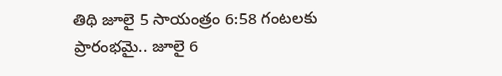తిథి జూలై 5 సాయంత్రం 6:58 గంటలకు ప్రారంభమై.. జూలై 6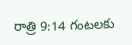రాత్రి 9:14 గంటలకు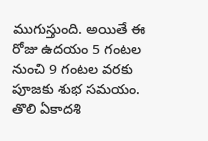ముగుస్తుంది. అయితే ఈ రోజు ఉదయం 5 గంటల నుంచి 9 గంటల వరకు పూజకు శుభ సమయం. తొలి ఏకాదశి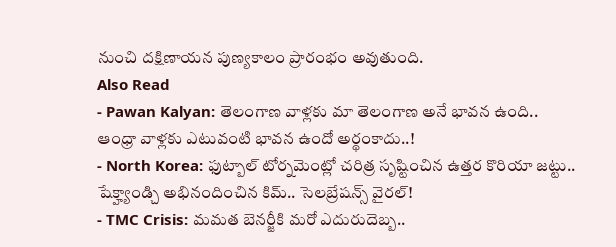నుంచి దక్షిణాయన పుణ్యకాలం ప్రారంభం అవుతుంది.
Also Read
- Pawan Kalyan: తెలంగాణ వాళ్లకు మా తెలంగాణ అనే భావన ఉంది.. ఆంధ్రా వాళ్లకు ఎటువంటి భావన ఉందో అర్థంకాదు..!
- North Korea: ఫుట్బాల్ టోర్నమెంట్లో చరిత్ర సృష్టించిన ఉత్తర కొరియా జట్టు.. షేక్హ్యాండ్చి అభినందించిన కిమ్.. సెలబ్రేషన్స్ వైరల్!
- TMC Crisis: మమత బెనర్జీకి మరో ఎదురుదెబ్బ..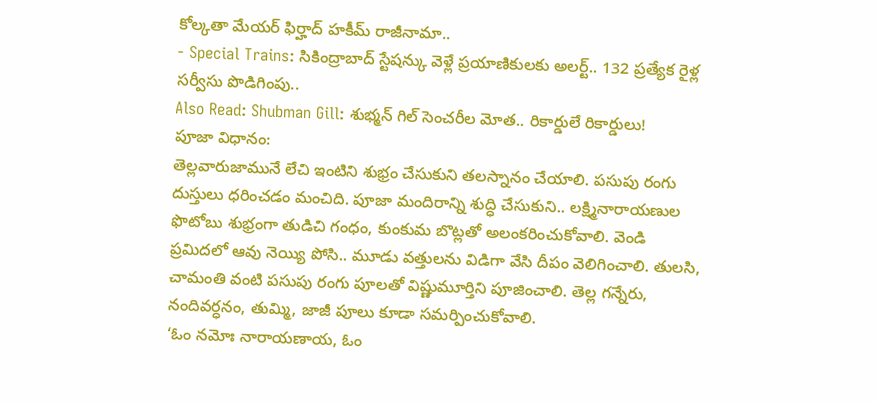కోల్కతా మేయర్ ఫిర్హాద్ హకీమ్ రాజీనామా..
- Special Trains: సికింద్రాబాద్ స్టేషన్కు వెళ్లే ప్రయాణికులకు అలర్ట్.. 132 ప్రత్యేక రైళ్ల సర్వీసు పొడిగింపు..
Also Read: Shubman Gill: శుభ్మన్ గిల్ సెంచరీల మోత.. రికార్డులే రికార్డులు!
పూజా విధానం:
తెల్లవారుజామునే లేచి ఇంటిని శుభ్రం చేసుకుని తలస్నానం చేయాలి. పసుపు రంగు దుస్తులు ధరించడం మంచిది. పూజా మందిరాన్ని శుద్ధి చేసుకుని.. లక్ష్మినారాయణుల ఫొటోబు శుభ్రంగా తుడిచి గంధం, కుంకుమ బొట్లతో అలంకరించుకోవాలి. వెండి ప్రమిదలో ఆవు నెయ్యి పోసి.. మూడు వత్తులను విడిగా వేసి దీపం వెలిగించాలి. తులసి, చామంతి వంటి పసుపు రంగు పూలతో విష్ణుమూర్తిని పూజించాలి. తెల్ల గన్నేరు, నందివర్ధనం, తుమ్మి, జాజీ పూలు కూడా సమర్పించుకోవాలి.
‘ఓం నమోః నారాయణాయ, ఓం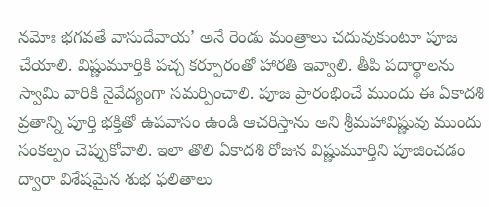నమోః భగవతే వాసుదేవాయ’ అనే రెండు మంత్రాలు చదువుకుంటూ పూజ చేయాలి. విష్ణుమూర్తికి పచ్చ కర్పూరంతో హారతి ఇవ్వాలి. తీపి పదార్థాలను స్వామి వారికి నైవేద్యంగా సమర్పించాలి. పూజ ప్రారంభించే ముందు ఈ ఏకాదశి వ్రతాన్ని పూర్తి భక్తితో ఉపవాసం ఉండి ఆచరిస్తాను అని శ్రీమహావిష్ణువు ముందు సంకల్పం చెప్పుకోవాలి. ఇలా తొలి ఏకాదశి రోజున విష్ణుమూర్తిని పూజించడం ద్వారా విశేషమైన శుభ ఫలితాలు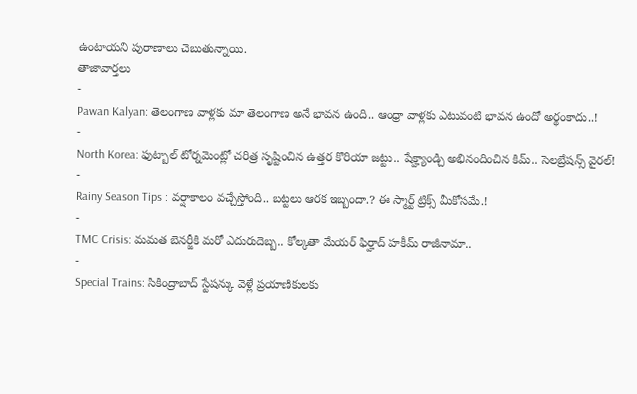ఉంటాయని పురాణాలు చెబుతున్నాయి.
తాజావార్తలు
-
Pawan Kalyan: తెలంగాణ వాళ్లకు మా తెలంగాణ అనే భావన ఉంది.. ఆంధ్రా వాళ్లకు ఎటువంటి భావన ఉందో అర్థంకాదు..!
-
North Korea: ఫుట్బాల్ టోర్నమెంట్లో చరిత్ర సృష్టించిన ఉత్తర కొరియా జట్టు.. షేక్హ్యాండ్చి అభినందించిన కిమ్.. సెలబ్రేషన్స్ వైరల్!
-
Rainy Season Tips : వర్షాకాలం వచ్చేస్తోంది.. బట్టలు ఆరక ఇబ్బందా.? ఈ స్మార్ట్ ట్రిక్స్ మీకోసమే.!
-
TMC Crisis: మమత బెనర్జీకి మరో ఎదురుదెబ్బ.. కోల్కతా మేయర్ ఫిర్హాద్ హకీమ్ రాజీనామా..
-
Special Trains: సికింద్రాబాద్ స్టేషన్కు వెళ్లే ప్రయాణికులకు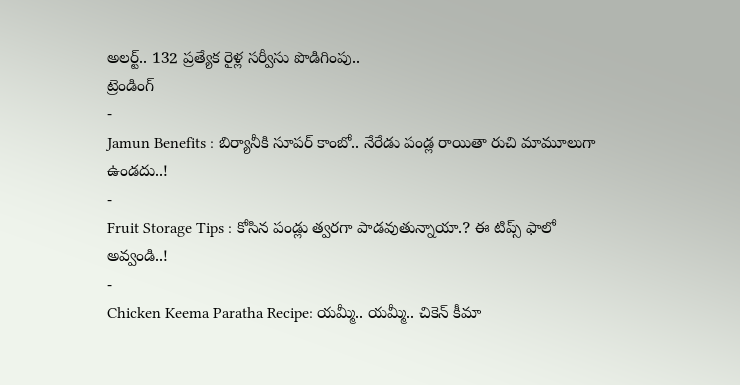అలర్ట్.. 132 ప్రత్యేక రైళ్ల సర్వీసు పొడిగింపు..
ట్రెండింగ్
-
Jamun Benefits : బిర్యానీకి సూపర్ కాంబో.. నేరేడు పండ్ల రాయితా రుచి మామూలుగా ఉండదు..!
-
Fruit Storage Tips : కోసిన పండ్లు త్వరగా పాడవుతున్నాయా.? ఈ టిప్స్ ఫాలో అవ్వండి..!
-
Chicken Keema Paratha Recipe: యమ్మీ.. యమ్మీ.. చికెన్ కీమా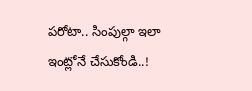పరోటా.. సింపుల్గా ఇలా ఇంట్లోనే చేసుకోండి..!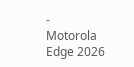-
Motorola Edge 2026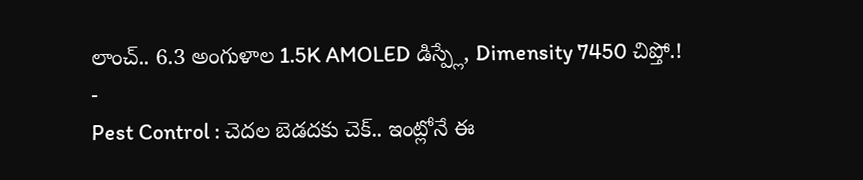లాంచ్.. 6.3 అంగుళాల 1.5K AMOLED డిస్ప్లే, Dimensity 7450 చిప్తో.!
-
Pest Control : చెదల బెడదకు చెక్.. ఇంట్లోనే ఈ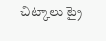చిట్కాలు ట్రై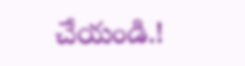చేయండి.!